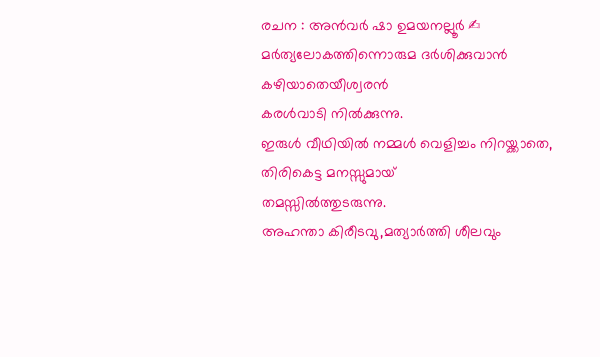രചന : അൻവർ ഷാ ഉമയനല്ലൂർ ✍
മർത്യലോകത്തിന്നൊരുമ ദർശിക്കുവാൻ
കഴിയാതെയീശ്വരൻ
കരൾവാടി നിൽക്കുന്നു.
ഇരുൾ വീഥിയിൽ നമ്മൾ വെളിച്ചം നിറയ്ക്കാതെ,
തിരികെട്ട മനസ്സുമായ്
തമസ്സിൽത്തുടരുന്നു.
അഹന്താ കിരീടവു,മത്യാർത്തി ശീലവും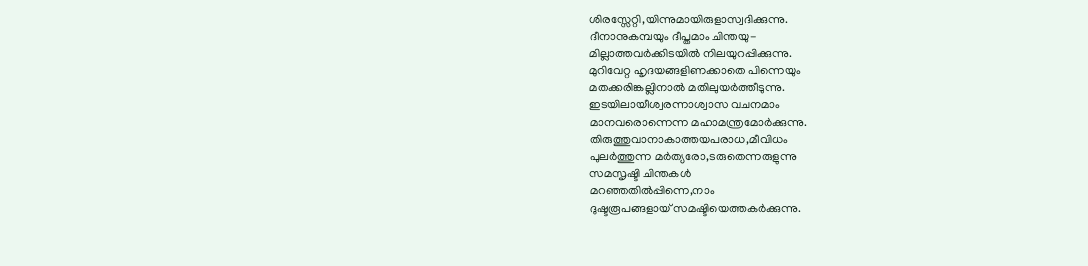ശിരസ്സേറ്റി,യിന്നുമായിരുളാസ്വദിക്കുന്നു.
ദീനാനുകമ്പയും ദീപ്തമാം ചിന്തയു-
മില്ലാത്തവർക്കിടയിൽ നിലയുറപ്പിക്കുന്നു.
മുറിവേറ്റ ഹൃദയങ്ങളിണക്കാതെ പിന്നെയും
മതക്കരിങ്കല്ലിനാൽ മതിലുയർത്തീടുന്നു.
ഇടയിലായീശ്വരന്നാശ്വാസ വചനമാം
മാനവരൊന്നെന്ന മഹാമന്ത്രമോർക്കുന്നു.
തിരുത്തുവാനാകാത്തയപരാധ,മീവിധം
പുലർത്തുന്ന മർത്യരോ,ടരുതെന്നരുളുന്നു
സമസൃഷ്ടി ചിന്തകൾ
മറഞ്ഞതിൽപ്പിന്നെ,നാം
ദുഷ്ടരൂപങ്ങളായ് സമഷ്ടിയെത്തകർക്കുന്നു.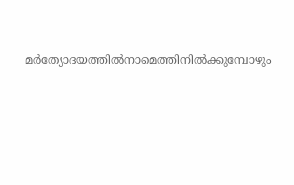മർത്യോദയത്തിൽനാമെത്തിനിൽക്കുമ്പോഴും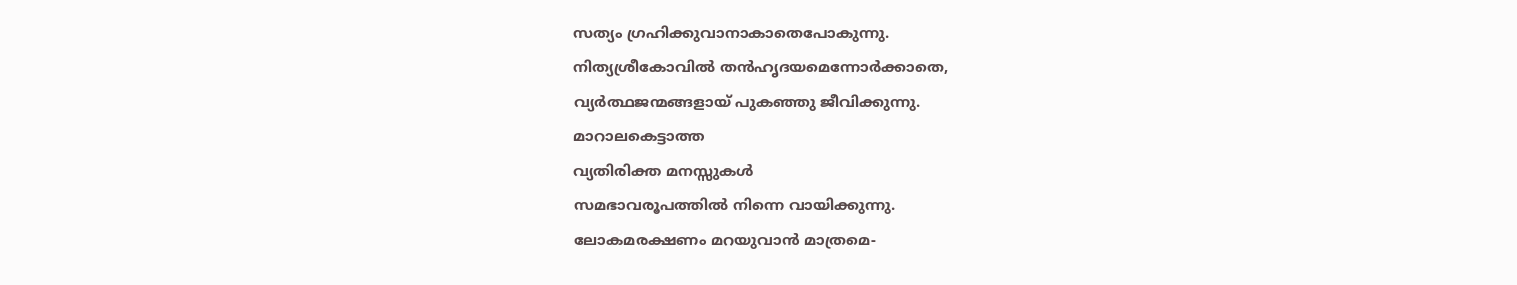സത്യം ഗ്രഹിക്കുവാനാകാതെപോകുന്നു.
നിത്യശ്രീകോവിൽ തൻഹൃദയമെന്നോർക്കാതെ,
വ്യർത്ഥജന്മങ്ങളായ് പുകഞ്ഞു ജീവിക്കുന്നു.
മാറാലകെട്ടാത്ത
വ്യതിരിക്ത മനസ്സുകൾ
സമഭാവരൂപത്തിൽ നിന്നെ വായിക്കുന്നു.
ലോകമരക്ഷണം മറയുവാൻ മാത്രമെ-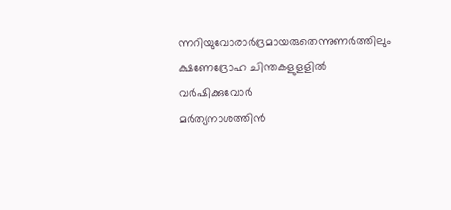ന്നറിയുവോരാർദ്രമായരുതെന്നുണർത്തിലും
ക്ഷണേദ്രോഹ ചിന്തകളുളളിൽ വർഷിക്കുവോർ
മർത്യനാശത്തിൻ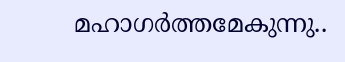മഹാഗർത്തമേകുന്നു..